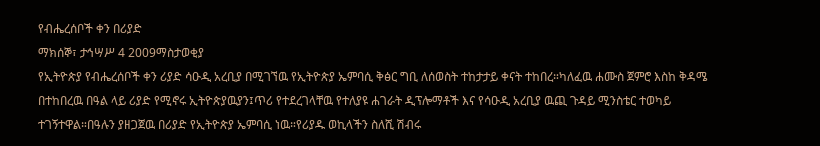የብሔረሰቦች ቀን በሪያድ
ማክሰኞ፣ ታኅሣሥ 4 2009ማስታወቂያ
የኢትዮጵያ የብሔረሰቦች ቀን ሪያድ ሳዑዲ አረቢያ በሚገኘዉ የኢትዮጵያ ኤምባሲ ቅፅር ግቢ ለሰወስት ተከታታይ ቀናት ተከበረ።ካለፈዉ ሐሙስ ጀምሮ እስከ ቅዳሜ በተከበረዉ በዓል ላይ ሪያድ የሚኖሩ ኢትዮጵያዉያን፤ጥሪ የተደረገላቸዉ የተለያዩ ሐገራት ዲፕሎማቶች እና የሳዑዲ አረቢያ ዉጪ ጉዳይ ሚንስቴር ተወካይ ተገኝተዋል።በዓሉን ያዘጋጀዉ በሪያድ የኢትዮጵያ ኤምባሲ ነዉ።የሪያዱ ወኪላችን ስለሺ ሽብሩ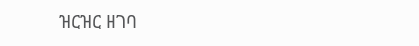ዝርዝር ዘገባ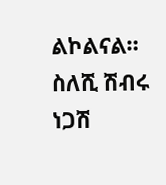ልኮልናል።
ስለሺ ሽብሩ
ነጋሽ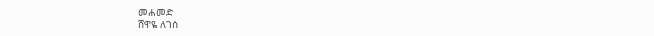መሐመድ
ሸዋዬ ለገሰ